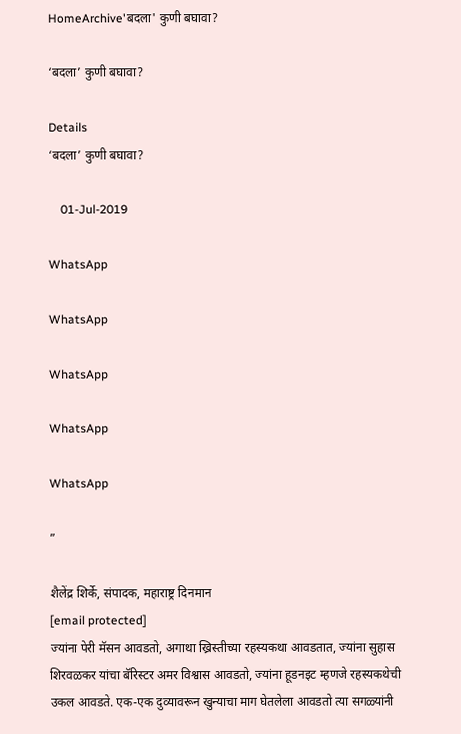HomeArchive'बदला' कुणी बघावा?

‘बदला’ कुणी बघावा?

Details
‘बदला’ कुणी बघावा?

    01-Jul-2019

WhatsApp

WhatsApp

WhatsApp

WhatsApp

WhatsApp

”

शैलेंद्र शिर्के, संपादक, महाराष्ट्र दिनमान
[email protected]
ज्यांना पेरी मॅसन आवडतो, अगाथा ख्रिस्तीच्या रहस्यकथा आवडतात, ज्यांना सुहास शिरवळकर यांचा बॅरिस्टर अमर विश्वास आवडतो, ज्यांना हूडनइट म्हणजे रहस्यकथेची उकल आवडते. एक-एक दुव्यावरून खुन्याचा माग घेतलेला आवडतो त्या सगळ्यांनी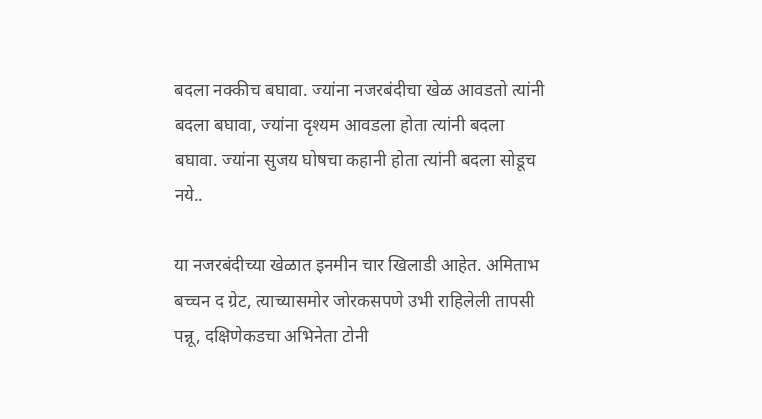बदला नक्कीच बघावा. ज्यांना नजरबंदीचा खेळ आवडतो त्यांनी बदला बघावा, ज्यांना दृश्यम आवडला होता त्यांनी बदला बघावा. ज्यांना सुजय घोषचा कहानी होता त्यांनी बदला सोडूच नये..

या नजरबंदीच्या खेळात इनमीन चार खिलाडी आहेत. अमिताभ बच्चन द ग्रेट, त्याच्यासमोर जोरकसपणे उभी राहिलेली तापसी पन्नू, दक्षिणेकडचा अभिनेता टोनी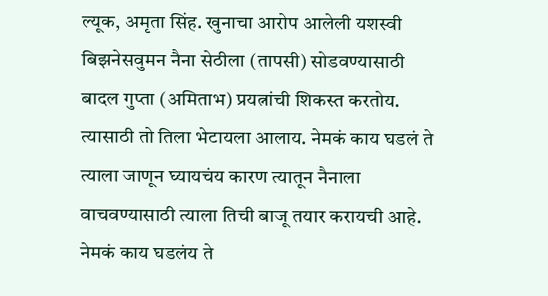ल्यूक, अमृता सिंह. खुनाचा आरोप आलेली यशस्वी बिझनेसवुमन नैना सेठीला (तापसी) सोडवण्यासाठी बादल गुप्ता (अमिताभ) प्रयत्नांची शिकस्त करतोय. त्यासाठी तो तिला भेटायला आलाय. नेमकं काय घडलं ते त्याला जाणून घ्यायचंय कारण त्यातून नैनाला वाचवण्यासाठी त्याला तिची बाजू तयार करायची आहे. नेमकं काय घडलंय ते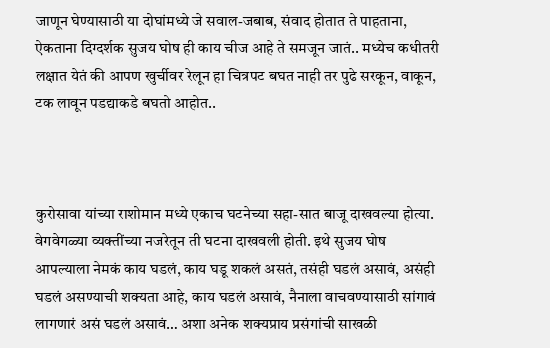जाणून घेण्यासाठी या दोघांमध्ये जे सवाल-जबाब, संवाद होतात ते पाहताना, ऐकताना दिग्दर्शक सुजय घोष ही काय चीज आहे ते समजून जातं.. मध्येच कधीतरी लक्षात येतं की आपण खुर्चीवर रेलून हा चित्रपट बघत नाही तर पुढे सरकून, वाकून, टक लावून पडद्याकडे बघतो आहोत..



कुरोसावा यांच्या राशोमान मध्ये एकाच घटनेच्या सहा-सात बाजू दाखवल्या होत्या. वेगवेगळ्या व्यक्तींच्या नजरेतून ती घटना दाखवली होती. इथे सुजय घोष आपल्याला नेमकं काय घडलं, काय घडू शकलं असतं, तसंही घडलं असावं, असंही घडलं असण्याची शक्यता आहे, काय घडलं असावं, नैनाला वाचवण्यासाठी सांगावं लागणारं असं घडलं असावं… अशा अनेक शक्यप्राय प्रसंगांची साखळी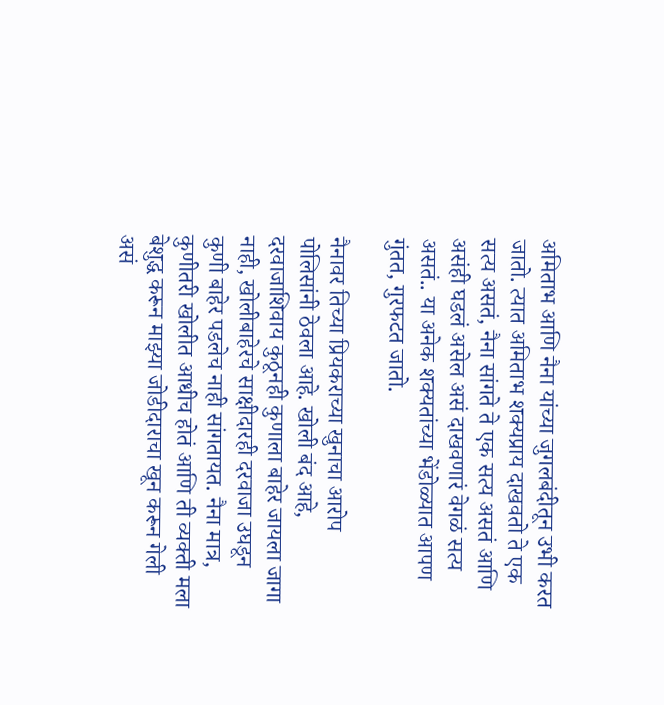अमिताभ आणि नैना यांच्या जुगलबंदीतून उभी करत जातो. त्यात अमिताभ शक्यप्राय दाखवतो ते एक सत्य असतं, नैना सांगते ते एक सत्य असतं आणि असंही घडलं असेल असं दाखवणारं वेगळं सत्य असतं.. या अनेक शक्यतांच्या भेंडोळ्यात आपण गुंतत, गुरफटत जातो.

नैनावर तिच्या प्रियकराच्या खुनाचा आरोप पोलिसांनी ठेवला आहे. खोली बंद आहे, दरवाजाशिवाय कुठूनही कुणाला बाहेर जायला जागा नाही, खोलीबाहेरचे साक्षीदारही दरवाजा उघडून कुणी बाहेर पडलेच नाही सांगतायत. नैना मात्र, कुणीतरी खोलीत आधीच होतं आणि ती व्यक्ती मला बेशुद्ध करून माझ्या जोडीदाराचा खून करून गेली असं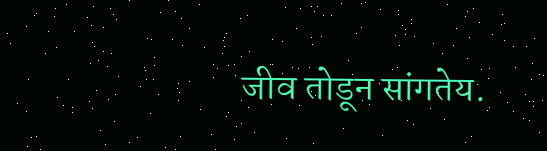जीव तोडून सांगतेय.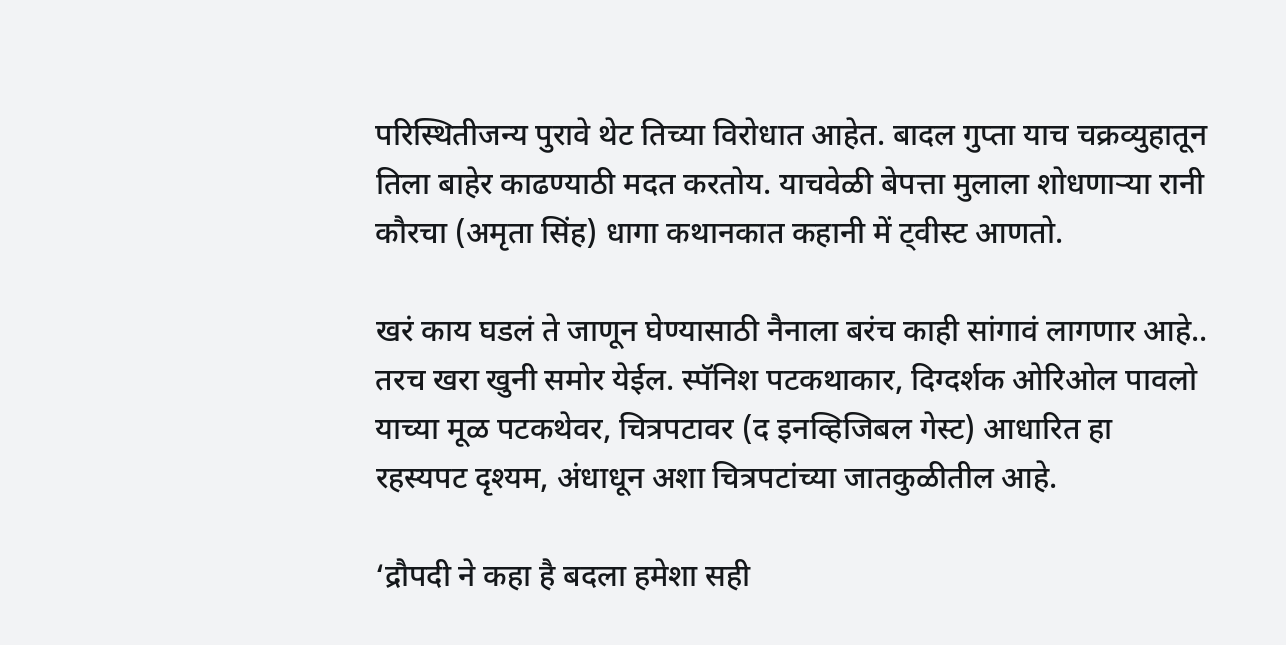परिस्थितीजन्य पुरावे थेट तिच्या विरोधात आहेत. बादल गुप्ता याच चक्रव्युहातून तिला बाहेर काढण्याठी मदत करतोय. याचवेळी बेपत्ता मुलाला शोधणाऱ्या रानी कौरचा (अमृता सिंह) धागा कथानकात कहानी में ट्वीस्ट आणतो.

खरं काय घडलं ते जाणून घेण्यासाठी नैनाला बरंच काही सांगावं लागणार आहे.. तरच खरा खुनी समोर येईल. स्पॅनिश पटकथाकार, दिग्दर्शक ओरिओल पावलो याच्या मूळ पटकथेवर, चित्रपटावर (द इनव्हिजिबल गेस्ट) आधारित हा रहस्यपट दृश्यम, अंधाधून अशा चित्रपटांच्या जातकुळीतील आहे.

‘द्रौपदी ने कहा है बदला हमेशा सही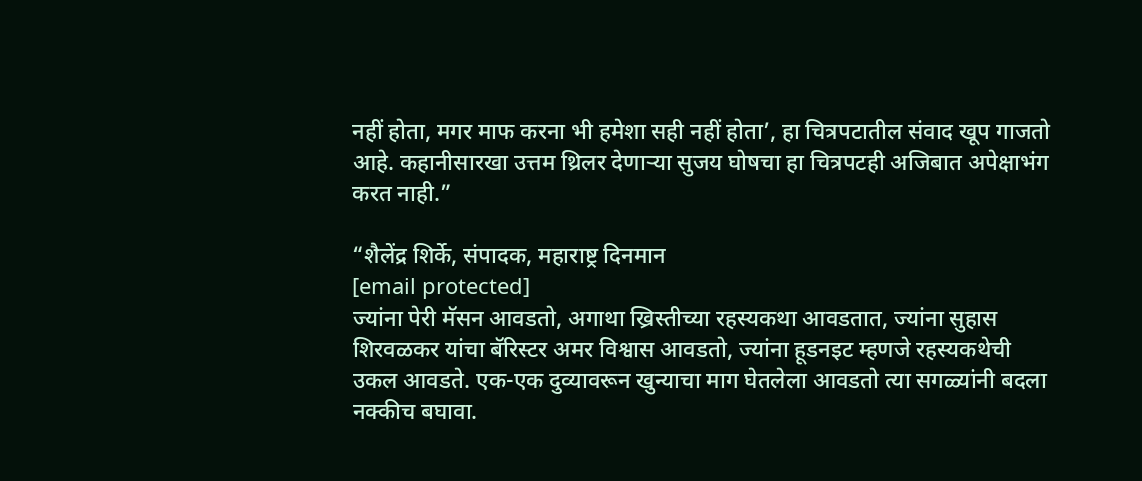नहीं होता, मगर माफ करना भी हमेशा सही नहीं होता’, हा चित्रपटातील संवाद खूप गाजतो आहे. कहानीसारखा उत्तम थ्रिलर देणाऱ्या सुजय घोषचा हा चित्रपटही अजिबात अपेक्षाभंग करत नाही.”

“शैलेंद्र शिर्के, संपादक, महाराष्ट्र दिनमान
[email protected]
ज्यांना पेरी मॅसन आवडतो, अगाथा ख्रिस्तीच्या रहस्यकथा आवडतात, ज्यांना सुहास शिरवळकर यांचा बॅरिस्टर अमर विश्वास आवडतो, ज्यांना हूडनइट म्हणजे रहस्यकथेची उकल आवडते. एक-एक दुव्यावरून खुन्याचा माग घेतलेला आवडतो त्या सगळ्यांनी बदला नक्कीच बघावा.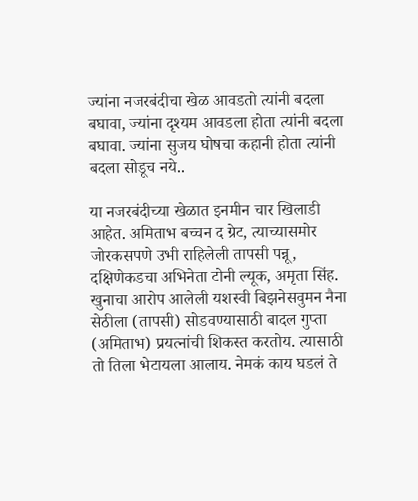ज्यांना नजरबंदीचा खेळ आवडतो त्यांनी बदला बघावा, ज्यांना दृश्यम आवडला होता त्यांनी बदला बघावा. ज्यांना सुजय घोषचा कहानी होता त्यांनी बदला सोडूच नये..

या नजरबंदीच्या खेळात इनमीन चार खिलाडी आहेत. अमिताभ बच्चन द ग्रेट, त्याच्यासमोर जोरकसपणे उभी राहिलेली तापसी पन्नू, दक्षिणेकडचा अभिनेता टोनी ल्यूक, अमृता सिंह. खुनाचा आरोप आलेली यशस्वी बिझनेसवुमन नैना सेठीला (तापसी) सोडवण्यासाठी बादल गुप्ता (अमिताभ) प्रयत्नांची शिकस्त करतोय. त्यासाठी तो तिला भेटायला आलाय. नेमकं काय घडलं ते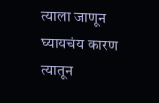त्याला जाणून घ्यायचंय कारण त्यातून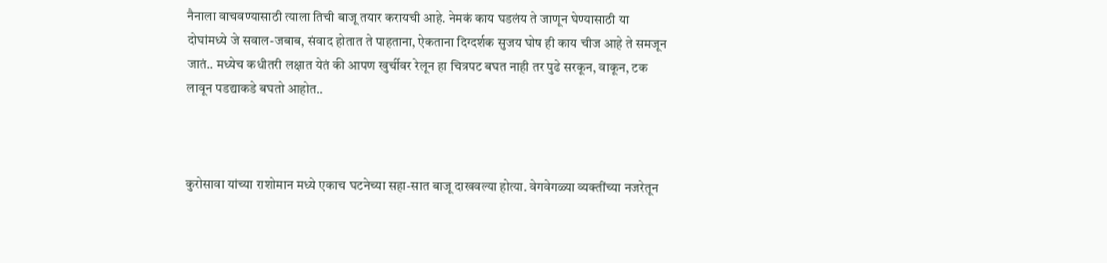नैनाला वाचवण्यासाठी त्याला तिची बाजू तयार करायची आहे. नेमकं काय घडलंय ते जाणून घेण्यासाठी या दोघांमध्ये जे सवाल-जबाब, संवाद होतात ते पाहताना, ऐकताना दिग्दर्शक सुजय घोष ही काय चीज आहे ते समजून जातं.. मध्येच कधीतरी लक्षात येतं की आपण खुर्चीवर रेलून हा चित्रपट बघत नाही तर पुढे सरकून, वाकून, टक लावून पडद्याकडे बघतो आहोत..



कुरोसावा यांच्या राशोमान मध्ये एकाच घटनेच्या सहा-सात बाजू दाखवल्या होत्या. वेगवेगळ्या व्यक्तींच्या नजरेतून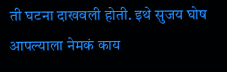ती घटना दाखवली होती. इथे सुजय घोष आपल्याला नेमकं काय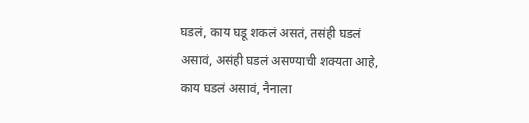घडलं, काय घडू शकलं असतं, तसंही घडलं असावं, असंही घडलं असण्याची शक्यता आहे, काय घडलं असावं, नैनाला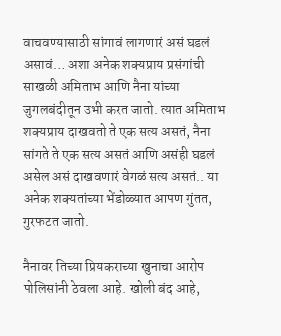वाचवण्यासाठी सांगावं लागणारं असं घडलं असावं… अशा अनेक शक्यप्राय प्रसंगांची साखळी अमिताभ आणि नैना यांच्या जुगलबंदीतून उभी करत जातो. त्यात अमिताभ शक्यप्राय दाखवतो ते एक सत्य असतं, नैना सांगते ते एक सत्य असतं आणि असंही घडलं असेल असं दाखवणारं वेगळं सत्य असतं.. या अनेक शक्यतांच्या भेंडोळ्यात आपण गुंतत, गुरफटत जातो.

नैनावर तिच्या प्रियकराच्या खुनाचा आरोप पोलिसांनी ठेवला आहे. खोली बंद आहे,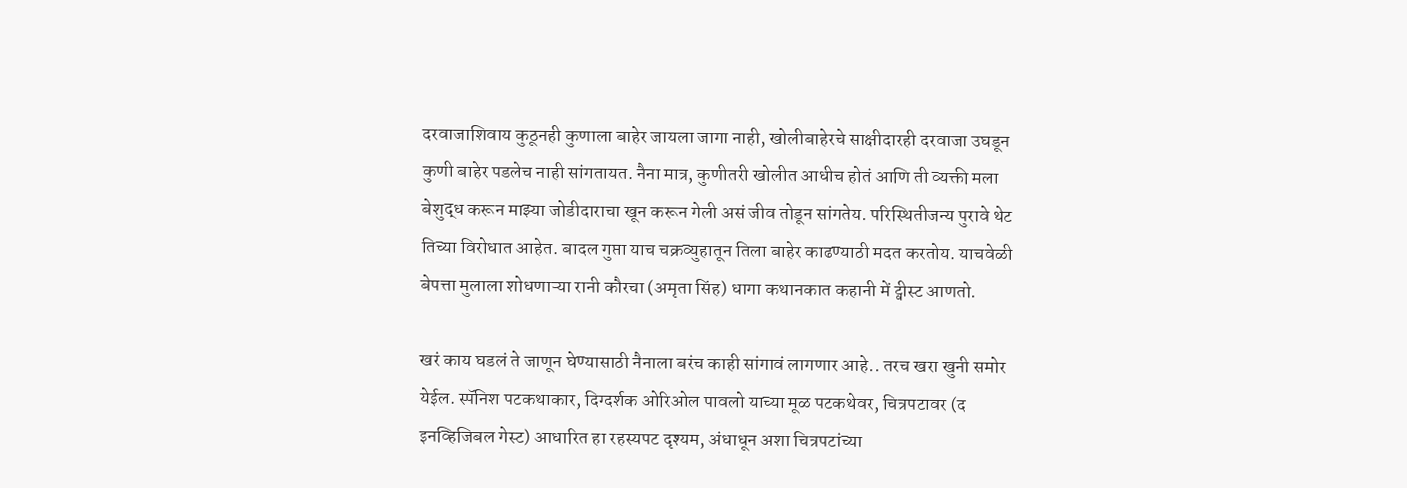दरवाजाशिवाय कुठूनही कुणाला बाहेर जायला जागा नाही, खोलीबाहेरचे साक्षीदारही दरवाजा उघडून कुणी बाहेर पडलेच नाही सांगतायत. नैना मात्र, कुणीतरी खोलीत आधीच होतं आणि ती व्यक्ती मला बेशुद्ध करून माझ्या जोडीदाराचा खून करून गेली असं जीव तोडून सांगतेय. परिस्थितीजन्य पुरावे थेट तिच्या विरोधात आहेत. बादल गुप्ता याच चक्रव्युहातून तिला बाहेर काढण्याठी मदत करतोय. याचवेळी बेपत्ता मुलाला शोधणाऱ्या रानी कौरचा (अमृता सिंह) धागा कथानकात कहानी में ट्वीस्ट आणतो.

खरं काय घडलं ते जाणून घेण्यासाठी नैनाला बरंच काही सांगावं लागणार आहे.. तरच खरा खुनी समोर येईल. स्पॅनिश पटकथाकार, दिग्दर्शक ओरिओल पावलो याच्या मूळ पटकथेवर, चित्रपटावर (द इनव्हिजिबल गेस्ट) आधारित हा रहस्यपट दृश्यम, अंधाधून अशा चित्रपटांच्या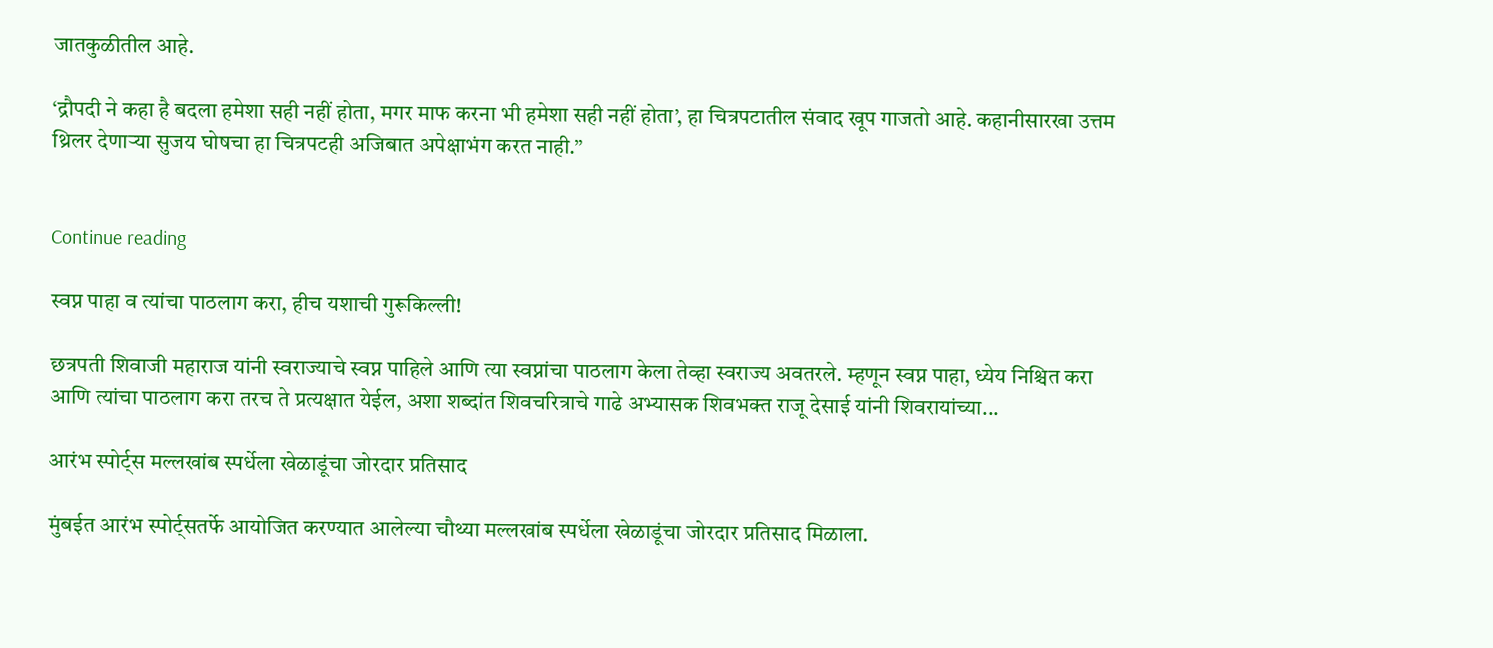जातकुळीतील आहे.

‘द्रौपदी ने कहा है बदला हमेशा सही नहीं होता, मगर माफ करना भी हमेशा सही नहीं होता’, हा चित्रपटातील संवाद खूप गाजतो आहे. कहानीसारखा उत्तम थ्रिलर देणाऱ्या सुजय घोषचा हा चित्रपटही अजिबात अपेक्षाभंग करत नाही.”


Continue reading

स्वप्न पाहा व त्यांचा पाठलाग करा, हीच यशाची गुरूकिल्ली!

छत्रपती शिवाजी महाराज यांनी स्वराज्याचे स्वप्न पाहिले आणि त्या स्वप्नांचा पाठलाग केला तेव्हा स्वराज्य अवतरले. म्हणून स्वप्न पाहा, ध्येय निश्चित करा आणि त्यांचा पाठलाग करा तरच ते प्रत्यक्षात येईल, अशा शब्दांत शिवचरित्राचे गाढे अभ्यासक शिवभक्त राजू देसाई यांनी शिवरायांच्या...

आरंभ स्पोर्ट्स मल्लखांब स्पर्धेला खेळाडूंचा जोरदार प्रतिसाद

मुंबईत आरंभ स्पोर्ट्सतर्फे आयोजित करण्यात आलेल्या चौथ्या मल्लखांब स्पर्धेला खेळाडूंचा जोरदार प्रतिसाद मिळाला.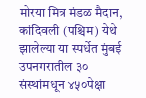मोरया मित्र मंडळ मैदान, कांदिवली (पश्चिम) येथे झालेल्या या स्पर्धेत मुंबई उपनगरातील ३० संस्थांमधून ४५०पेक्षा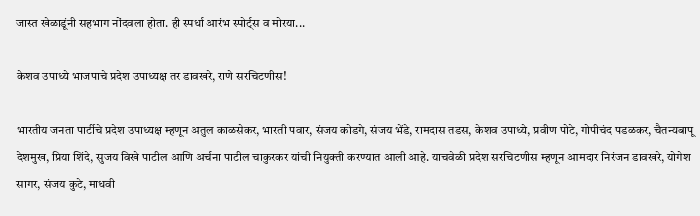जास्त खेळाडूंनी सहभाग नोंदवला होता. ही स्पर्धा आरंभ स्पोर्ट्स व मोरया...

केशव उपाध्ये भाजपाचे प्रदेश उपाध्यक्ष तर डावखरे, राणे सरचिटणीस!

भारतीय जनता पार्टीचे प्रदेश उपाध्यक्ष म्हणून अतुल काळसेकर, भारती पवार, संजय कोडगे, संजय भेंडे, रामदास तडस, केशव उपाध्ये, प्रवीण पोटे, गोपीचंद पडळकर, चैतन्यबापू देशमुख, प्रिया शिंदे, सुजय विखे पाटील आणि अर्चना पाटील चाकुरकर यांची नियुक्ती करण्यात आली आहे. याचवेळी प्रदेश सरचिटणीस म्हणून आमदार निरंजन डावखरे, योगेश सागर, संजय कुटे, माधवी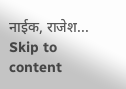नाईक, राजेश...
Skip to content